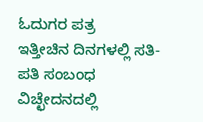ಓದುಗರ ಪತ್ರ
ಇತ್ತೀಚಿನ ದಿನಗಳಲ್ಲಿ ಸತಿ-ಪತಿ ಸಂಬಂಧ ವಿಚ್ಛೇದನದಲ್ಲಿ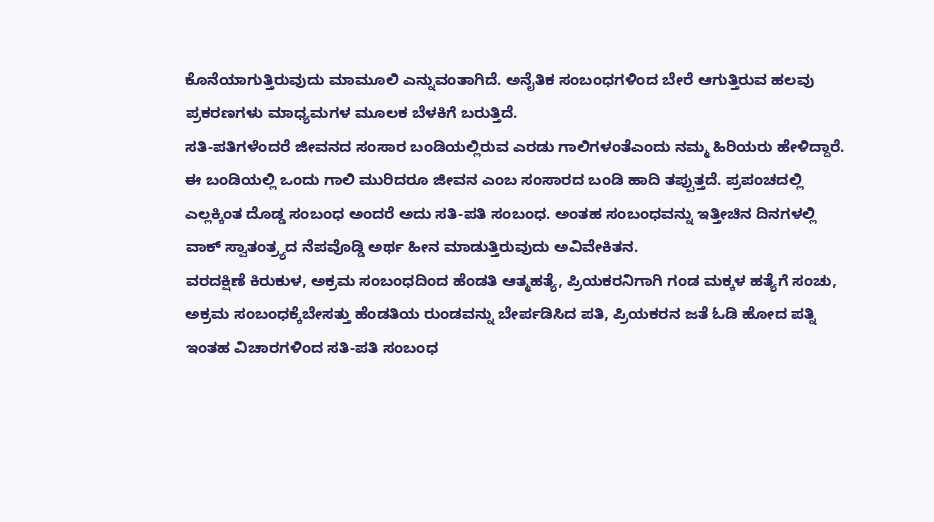ಕೊನೆಯಾಗುತ್ತಿರುವುದು ಮಾಮೂಲಿ ಎನ್ನುವಂತಾಗಿದೆ. ಅನೈತಿಕ ಸಂಬಂಧಗಳಿಂದ ಬೇರೆ ಆಗುತ್ತಿರುವ ಹಲವು ಪ್ರಕರಣಗಳು ಮಾಧ್ಯಮಗಳ ಮೂಲಕ ಬೆಳಕಿಗೆ ಬರುತ್ತಿದೆ.
ಸತಿ-ಪತಿಗಳೆಂದರೆ ಜೀವನದ ಸಂಸಾರ ಬಂಡಿಯಲ್ಲಿರುವ ಎರಡು ಗಾಲಿಗಳಂತೆಎಂದು ನಮ್ಮ ಹಿರಿಯರು ಹೇಳಿದ್ದಾರೆ. ಈ ಬಂಡಿಯಲ್ಲಿ ಒಂದು ಗಾಲಿ ಮುರಿದರೂ ಜೀವನ ಎಂಬ ಸಂಸಾರದ ಬಂಡಿ ಹಾದಿ ತಪ್ಪುತ್ತದೆ. ಪ್ರಪಂಚದಲ್ಲಿ ಎಲ್ಲಕ್ಕಿಂತ ದೊಡ್ಡ ಸಂಬಂಧ ಅಂದರೆ ಅದು ಸತಿ-ಪತಿ ಸಂಬಂಧ. ಅಂತಹ ಸಂಬಂಧವನ್ನು ಇತ್ತೀಚಿನ ದಿನಗಳಲ್ಲಿ ವಾಕ್ ಸ್ವಾತಂತ್ರ್ಯದ ನೆಪವೊಡ್ಡಿ ಅರ್ಥ ಹೀನ ಮಾಡುತ್ತಿರುವುದು ಅವಿವೇಕಿತನ.
ವರದಕ್ಷಿಣೆ ಕಿರುಕುಳ, ಅಕ್ರಮ ಸಂಬಂಧದಿಂದ ಹೆಂಡತಿ ಆತ್ಮಹತ್ಯೆ, ಪ್ರಿಯಕರನಿಗಾಗಿ ಗಂಡ ಮಕ್ಕಳ ಹತ್ಯೆಗೆ ಸಂಚು, ಅಕ್ರಮ ಸಂಬಂಧಕ್ಕೆಬೇಸತ್ತು ಹೆಂಡತಿಯ ರುಂಡವನ್ನು ಬೇರ್ಪಡಿಸಿದ ಪತಿ, ಪ್ರಿಯಕರನ ಜತೆ ಓಡಿ ಹೋದ ಪತ್ನಿ ಇಂತಹ ವಿಚಾರಗಳಿಂದ ಸತಿ-ಪತಿ ಸಂಬಂಧ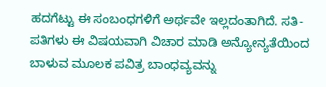ಹದಗೆಟ್ಟು ಈ ಸಂಬಂಧಗಳಿಗೆ ಅರ್ಥವೇ ಇಲ್ಲದಂತಾಗಿದೆ. ಸತಿ-ಪತಿಗಳು ಈ ವಿಷಯವಾಗಿ ವಿಚಾರ ಮಾಡಿ ಅನ್ಯೋನ್ಯತೆಯಿಂದ ಬಾಳುವ ಮೂಲಕ ಪವಿತ್ರ ಬಾಂಧವ್ಯವನ್ನು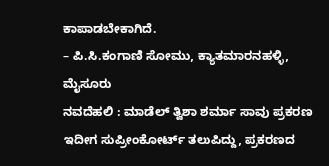ಕಾಪಾಡಬೇಕಾಗಿದೆ.
– ಪಿ.ಸಿ.ಕಂಗಾಣಿ ಸೋಮು, ಕ್ಯಾತಮಾರನಹಳ್ಳಿ, ಮೈಸೂರು
ನವದೆಹಲಿ : ಮಾಡೆಲ್ ತ್ವಿಶಾ ಶರ್ಮಾ ಸಾವು ಪ್ರಕರಣ ಇದೀಗ ಸುಪ್ರೀಂಕೋರ್ಟ್ ತಲುಪಿದ್ದು, ಪ್ರಕರಣದ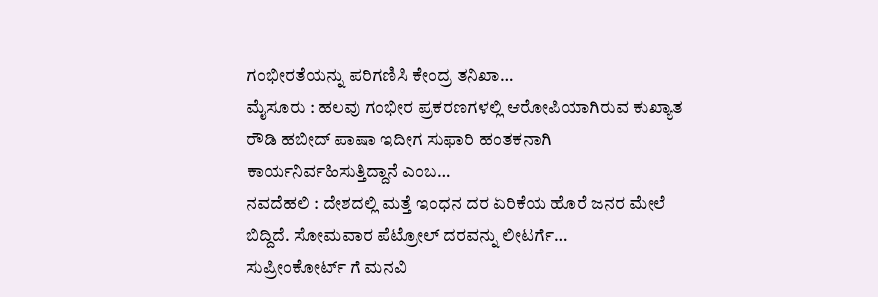ಗಂಭೀರತೆಯನ್ನು ಪರಿಗಣಿಸಿ ಕೇಂದ್ರ ತನಿಖಾ…
ಮೈಸೂರು : ಹಲವು ಗಂಭೀರ ಪ್ರಕರಣಗಳಲ್ಲಿ ಆರೋಪಿಯಾಗಿರುವ ಕುಖ್ಯಾತ ರೌಡಿ ಹಬೀದ್ ಪಾಷಾ ಇದೀಗ ಸುಫಾರಿ ಹಂತಕನಾಗಿ ಕಾರ್ಯನಿರ್ವಹಿಸುತ್ತಿದ್ದಾನೆ ಎಂಬ…
ನವದೆಹಲಿ : ದೇಶದಲ್ಲಿ ಮತ್ತೆ ಇಂಧನ ದರ ಏರಿಕೆಯ ಹೊರೆ ಜನರ ಮೇಲೆ ಬಿದ್ದಿದೆ. ಸೋಮವಾರ ಪೆಟ್ರೋಲ್ ದರವನ್ನು ಲೀಟರ್ಗೆ…
ಸುಪ್ರೀಂಕೋರ್ಟ್ ಗೆ ಮನವಿ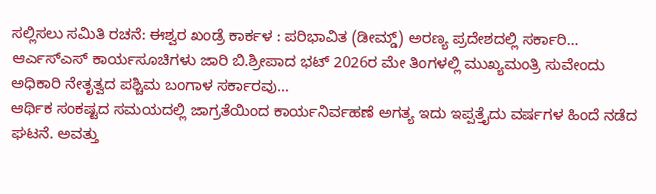ಸಲ್ಲಿಸಲು ಸಮಿತಿ ರಚನೆ: ಈಶ್ವರ ಖಂಡ್ರೆ ಕಾರ್ಕಳ : ಪರಿಭಾವಿತ (ಡೀಮ್ಡ್) ಅರಣ್ಯ ಪ್ರದೇಶದಲ್ಲಿ ಸರ್ಕಾರಿ…
ಆರ್ಎಸ್ಎಸ್ ಕಾರ್ಯಸೂಚಿಗಳು ಜಾರಿ ಬಿ.ಶ್ರೀಪಾದ ಭಟ್ 2026ರ ಮೇ ತಿಂಗಳಲ್ಲಿ ಮುಖ್ಯಮಂತ್ರಿ ಸುವೇಂದು ಅಧಿಕಾರಿ ನೇತೃತ್ವದ ಪಶ್ಚಿಮ ಬಂಗಾಳ ಸರ್ಕಾರವು…
ಆರ್ಥಿಕ ಸಂಕಷ್ಟದ ಸಮಯದಲ್ಲಿ ಜಾಗ್ರತೆಯಿಂದ ಕಾರ್ಯನಿರ್ವಹಣೆ ಅಗತ್ಯ ಇದು ಇಪ್ಪತ್ತೈದು ವರ್ಷಗಳ ಹಿಂದೆ ನಡೆದ ಘಟನೆ. ಅವತ್ತು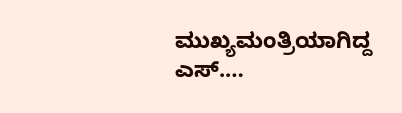ಮುಖ್ಯಮಂತ್ರಿಯಾಗಿದ್ದ ಎಸ್.…